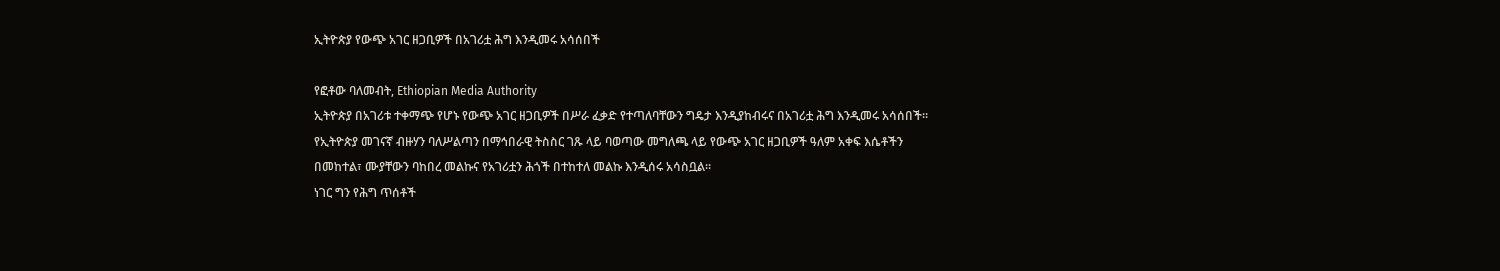ኢትዮጵያ የውጭ አገር ዘጋቢዎች በአገሪቷ ሕግ እንዲመሩ አሳሰበች

የፎቶው ባለመብት, Ethiopian Media Authority
ኢትዮጵያ በአገሪቱ ተቀማጭ የሆኑ የውጭ አገር ዘጋቢዎች በሥራ ፈቃድ የተጣለባቸውን ግዴታ እንዲያከብሩና በአገሪቷ ሕግ እንዲመሩ አሳሰበች።
የኢትዮጵያ መገናኛ ብዙሃን ባለሥልጣን በማኅበራዊ ትስስር ገጹ ላይ ባወጣው መግለጫ ላይ የውጭ አገር ዘጋቢዎች ዓለም አቀፍ እሴቶችን በመከተል፣ ሙያቸውን ባከበረ መልኩና የአገሪቷን ሕጎች በተከተለ መልኩ እንዲሰሩ አሳስቧል።
ነገር ግን የሕግ ጥሰቶች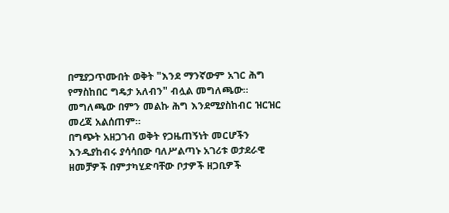በሚያጋጥሙበት ወቅት "እንደ ማንኛውም አገር ሕግ የማስከበር ግዴታ አለብን" ብሏል መግለጫው።
መግለጫው በምን መልኩ ሕግ እንደሚያስከብር ዝርዝር መረጃ አልሰጠም።
በግጭት አዘጋገብ ወቅት የጋዜጠኝነት መርሆችን እንዲያከብሩ ያሳሳበው ባለሥልጣኑ አገሪቱ ወታደራዊ ዘመቻዎች በምታካሂድባቸው ቦታዎች ዘጋቢዎች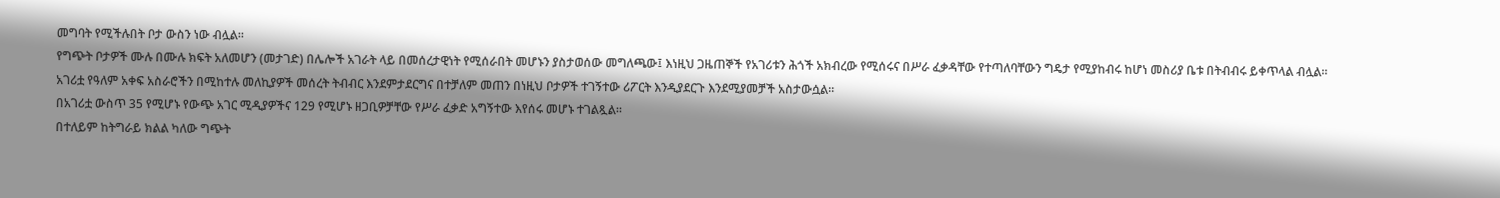መግባት የሚችሉበት ቦታ ውስን ነው ብሏል።
የግጭት ቦታዎች ሙሉ በሙሉ ክፍት አለመሆን (መታገድ) በሌሎች አገራት ላይ በመሰረታዊነት የሚሰራበት መሆኑን ያስታወሰው መግለጫው፤ እነዚህ ጋዜጠኞች የአገሪቱን ሕጎች አክብረው የሚሰሩና በሥራ ፈቃዳቸው የተጣለባቸውን ግዴታ የሚያከብሩ ከሆነ መስሪያ ቤቱ በትብብሩ ይቀጥላል ብሏል።
አገሪቷ የዓለም አቀፍ አስራሮችን በሚከተሉ መለኪያዎች መሰረት ትብብር እንደምታደርግና በተቻለም መጠን በነዚህ ቦታዎች ተገኝተው ሪፖርት እንዲያደርጉ እንደሚያመቻች አስታውሷል።
በአገሪቷ ውስጥ 35 የሚሆኑ የውጭ አገር ሚዲያዎችና 129 የሚሆኑ ዘጋቢዎቻቸው የሥራ ፈቃድ አግኝተው እየሰሩ መሆኑ ተገልጿል።
በተለይም ከትግራይ ክልል ካለው ግጭት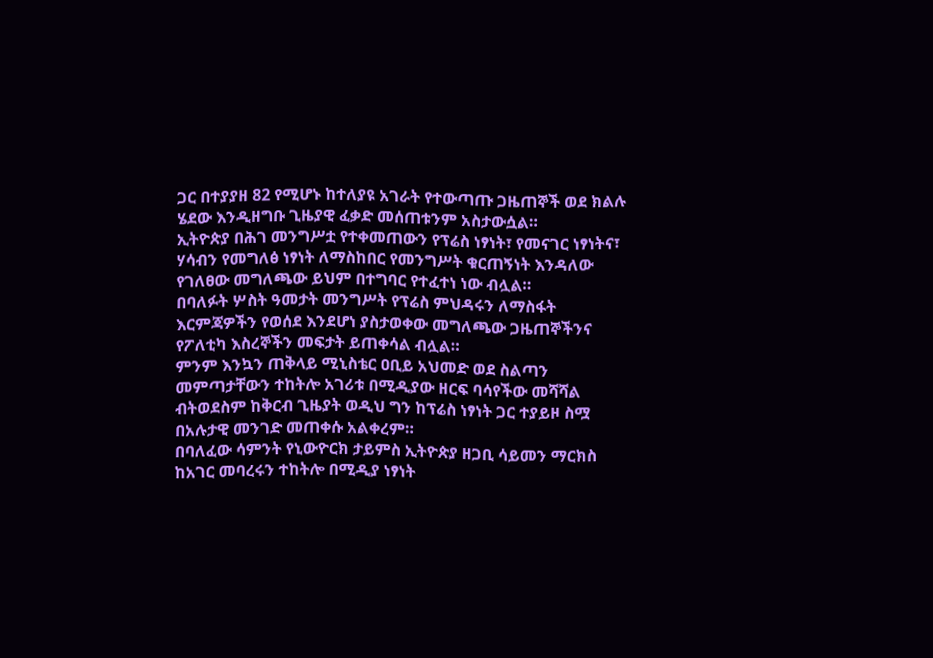ጋር በተያያዘ 82 የሚሆኑ ከተለያዩ አገራት የተውጣጡ ጋዜጠኞች ወደ ክልሉ ሄደው እንዲዘግቡ ጊዜያዊ ፈቃድ መሰጠቱንም አስታውሷል።
ኢትዮጵያ በሕገ መንግሥቷ የተቀመጠውን የፕሬስ ነፃነት፣ የመናገር ነፃነትና፣ ሃሳብን የመግለፅ ነፃነት ለማስከበር የመንግሥት ቁርጠኝነት እንዳለው የገለፀው መግለጫው ይህም በተግባር የተፈተነ ነው ብሏል።
በባለፉት ሦስት ዓመታት መንግሥት የፕሬስ ምህዳሩን ለማስፋት እርምጃዎችን የወሰደ እንደሆነ ያስታወቀው መግለጫው ጋዜጠኞችንና የፖለቲካ እስረኞችን መፍታት ይጠቀሳል ብሏል።
ምንም እንኳን ጠቅላይ ሚኒስቴር ዐቢይ አህመድ ወደ ስልጣን መምጣታቸውን ተከትሎ አገሪቱ በሚዲያው ዘርፍ ባሳየችው መሻሻል ብትወደስም ከቅርብ ጊዜያት ወዲህ ግን ከፕሬስ ነፃነት ጋር ተያይዞ ስሟ በአሉታዊ መንገድ መጠቀሱ አልቀረም።
በባለፈው ሳምንት የኒውዮርክ ታይምስ ኢትዮጵያ ዘጋቢ ሳይመን ማርክስ ከአገር መባረሩን ተከትሎ በሚዲያ ነፃነት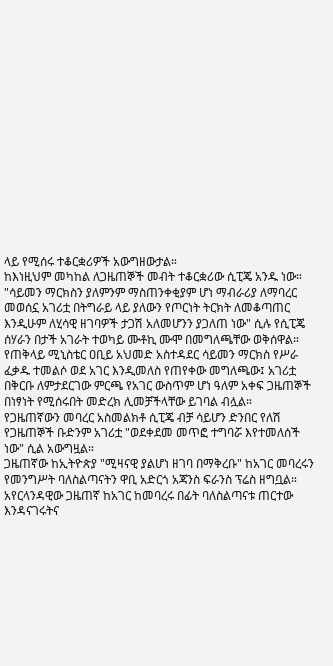ላይ የሚሰሩ ተቆርቋሪዎች አውግዘውታል።
ከእነዚህም መካከል ለጋዜጠኞች መብት ተቆርቋሪው ሲፒጄ አንዱ ነው።
"ሳይመን ማርክስን ያለምንም ማስጠንቀቂያም ሆነ ማብራሪያ ለማባረር መወሰኗ አገሪቷ በትግራይ ላይ ያለውን የጦርነት ትርክት ለመቆጣጠር እንዲሁም ለሂሳዊ ዘገባዎች ታጋሽ አለመሆንን ያጋለጠ ነው" ሲሉ የሲፒጄ ሰሃራን በታች አገራት ተወካይ ሙቶኪ ሙሞ በመግለጫቸው ወቅሰዋል።
የጠቅላይ ሚኒስቴር ዐቢይ አህመድ አስተዳደር ሳይመን ማርክስ የሥራ ፈቃዱ ተመልሶ ወደ አገር እንዲመለስ የጠየቀው መግለጫው፤ አገሪቷ በቅርቡ ለምታደርገው ምርጫ የአገር ውስጥም ሆነ ዓለም አቀፍ ጋዜጠኞች በነፃነት የሚሰሩበት መድረክ ሊመቻችላቸው ይገባል ብሏል።
የጋዜጠኛውን መባረር አስመልክቶ ሲፒጄ ብቻ ሳይሆን ድንበር የለሽ የጋዜጠኞች ቡድንም አገሪቷ "ወደቀደመ መጥፎ ተግባሯ እየተመለሰች ነው" ሲል አውግዟል።
ጋዜጠኛው ከኢትዮጵያ "ሚዛናዊ ያልሆነ ዘገባ በማቅረቡ" ከአገር መባረሩን የመንግሥት ባለስልጣናትን ዋቢ አድርጎ አጃንስ ፍራንስ ፕሬስ ዘግቧል።
አየርላንዳዊው ጋዜጠኛ ከአገር ከመባረሩ በፊት ባለስልጣናቱ ጠርተው እንዳናገሩትና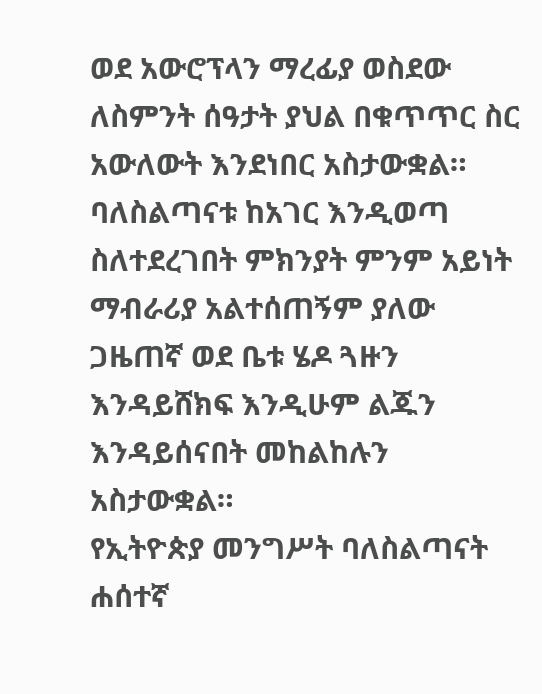ወደ አውሮፕላን ማረፊያ ወስደው ለስምንት ሰዓታት ያህል በቁጥጥር ስር አውለውት እንደነበር አስታውቋል።
ባለስልጣናቱ ከአገር እንዲወጣ ስለተደረገበት ምክንያት ምንም አይነት ማብራሪያ አልተሰጠኝም ያለው ጋዜጠኛ ወደ ቤቱ ሄዶ ጓዙን እንዳይሸክፍ እንዲሁም ልጁን እንዳይሰናበት መከልከሉን አስታውቋል።
የኢትዮጵያ መንግሥት ባለስልጣናት ሐሰተኛ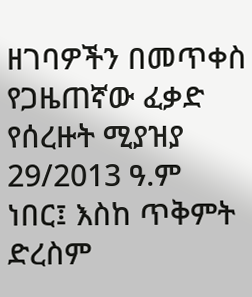ዘገባዎችን በመጥቀስ የጋዜጠኛው ፈቃድ የሰረዙት ሚያዝያ 29/2013 ዓ.ም ነበር፤ እስከ ጥቅምት ድረስም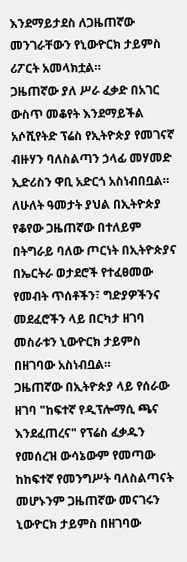እንደማይታደስ ለጋዜጠኛው መንገራቸውን የኒውዮርክ ታይምስ ሪፖርት አመላክቷል።
ጋዜጠኛው ያለ ሥራ ፈቃድ በአገር ውስጥ መቆየት እንደማይችል አሶሺየትድ ፕሬስ የኢትዮጵያ የመገናኛ ብዙሃን ባለስልጣን ኃላፊ መሃመድ ኢድሪስን ዋቢ አድርጎ አስነብበቧል።
ለሁለት ዓመታት ያህል በኢትዮጵያ የቆየው ጋዜጠኛው በተለይም በትግራይ ባለው ጦርነት በኢትዮጵያና በኤርትራ ወታደሮች የተፈፀመው የመብት ጥሰቶችን፣ ግድያዎችንና መደፈሮችን ላይ በርካታ ዘገባ መስራቱን ኒውዮርክ ታይምስ በዘገባው አስነብቧል።
ጋዜጠኛው በኢትዮጵያ ላይ የሰራው ዘገባ "ከፍተኛ የዲፕሎማሲ ጫና እንደፈጠረና" የፕሬስ ፈቃዱን የመሰረዝ ውሳኔውም የመጣው ከከፍተኛ የመንግሥት ባለስልጣናት መሆኑንም ጋዜጠኛው መናገሩን ኒውዮርክ ታይምስ በዘገባው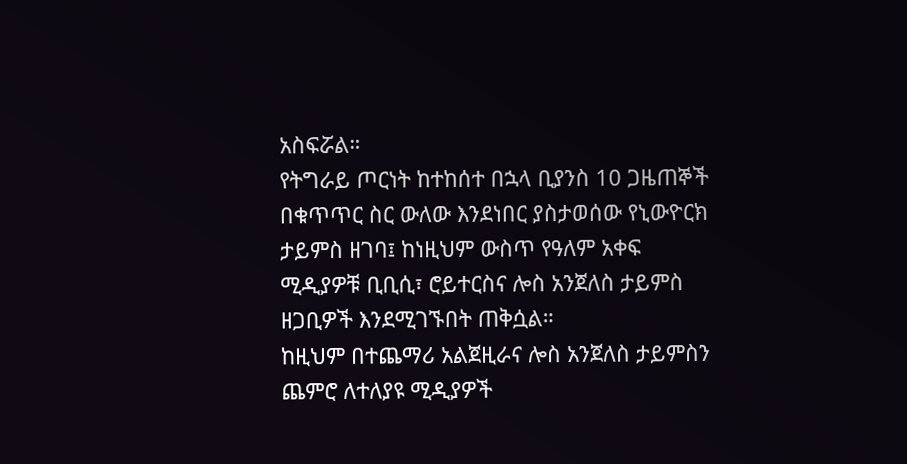አስፍሯል።
የትግራይ ጦርነት ከተከሰተ በኋላ ቢያንስ 10 ጋዜጠኞች በቁጥጥር ስር ውለው እንደነበር ያስታወሰው የኒውዮርክ ታይምስ ዘገባ፤ ከነዚህም ውስጥ የዓለም አቀፍ ሚዲያዎቹ ቢቢሲ፣ ሮይተርስና ሎስ አንጀለስ ታይምስ ዘጋቢዎች እንደሚገኙበት ጠቅሷል።
ከዚህም በተጨማሪ አልጀዚራና ሎስ አንጀለስ ታይምስን ጨምሮ ለተለያዩ ሚዲያዎች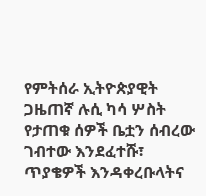የምትሰራ ኢትዮጵያዊት ጋዜጠኛ ሉሲ ካሳ ሦስት የታጠቁ ሰዎች ቤቷን ሰብረው ገብተው እንደፈተሹ፣ ጥያቄዎች እንዳቀረቡላትና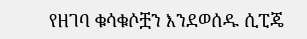የዘገባ ቁሳቁሶቿን እንደወሰዱ ሲፒጄ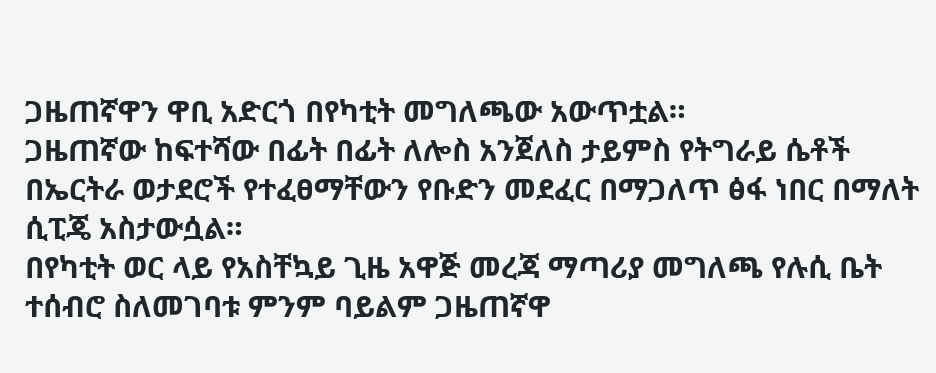ጋዜጠኛዋን ዋቢ አድርጎ በየካቲት መግለጫው አውጥቷል።
ጋዜጠኛው ከፍተሻው በፊት በፊት ለሎስ አንጀለስ ታይምስ የትግራይ ሴቶች በኤርትራ ወታደሮች የተፈፀማቸውን የቡድን መደፈር በማጋለጥ ፅፋ ነበር በማለት ሲፒጄ አስታውሷል።
በየካቲት ወር ላይ የአስቸኳይ ጊዜ አዋጅ መረጃ ማጣሪያ መግለጫ የሉሲ ቤት ተሰብሮ ስለመገባቱ ምንም ባይልም ጋዜጠኛዋ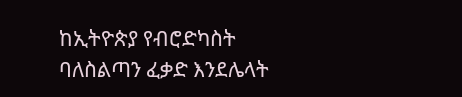ከኢትዮጵያ የብሮድካስት ባለስልጣን ፈቃድ እንደሌላት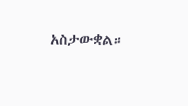አስታውቋል።